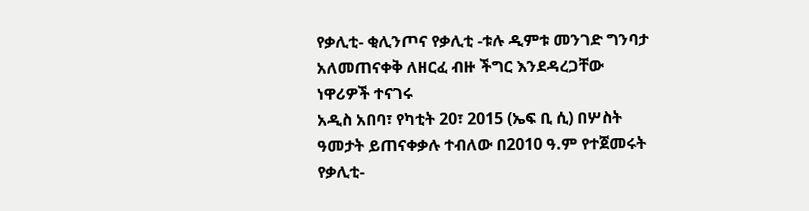የቃሊቲ- ቂሊንጦና የቃሊቲ -ቱሉ ዲምቱ መንገድ ግንባታ አለመጠናቀቅ ለዘርፈ ብዙ ችግር እንደዳረጋቸው ነዋሪዎች ተናገሩ
አዲስ አበባ፣ የካቲት 20፣ 2015 (ኤፍ ቢ ሲ) በሦስት ዓመታት ይጠናቀቃሉ ተብለው በ2010 ዓ.ም የተጀመሩት የቃሊቲ-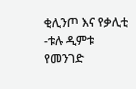ቂሊንጦ እና የቃሊቲ -ቱሉ ዲምቱ የመንገድ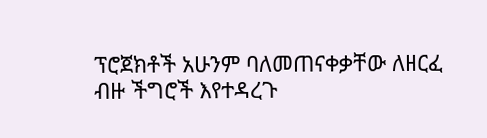ፕሮጀክቶች አሁንም ባለመጠናቀቃቸው ለዘርፈ ብዙ ችግሮች እየተዳረጉ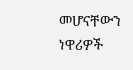መሆናቸውን ነዋሪዎች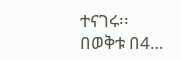ተናገሩ፡፡
በወቅቱ በ4…